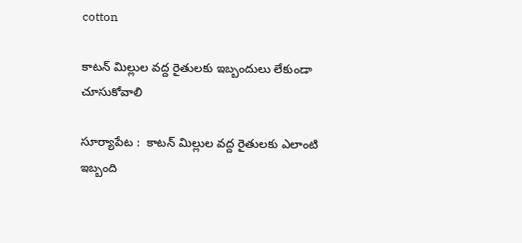cotton

కాటన్ మిల్లుల వద్ద రైతులకు ఇబ్బందులు లేకుండా చూసుకోవాలి

సూర్యాపేట :  కాటన్ మిల్లుల వద్ద రైతులకు ఎలాంటి ఇబ్బంది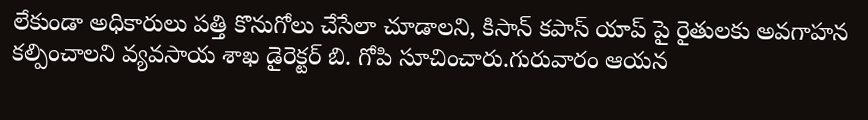లేకుండా అధికారులు పత్తి కొనుగోలు చేసేలా చూడాలని, కిసాన్ కపాస్ యాప్ పై రైతులకు అవగాహన కల్పించాలని వ్యవసాయ శాఖ డైరెక్టర్ బి. గోపి సూచించారు.గురువారం ఆయన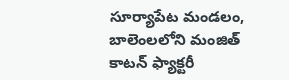సూర్యాపేట మండలం, బాలెంలలోని మంజిత్ కాటన్ ఫ్యాక్టరీ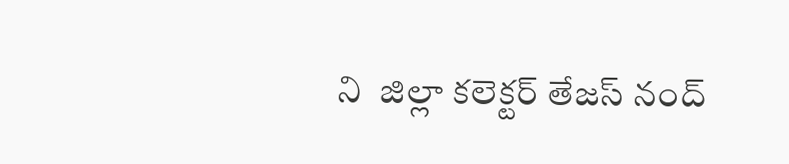ని  జిల్లా కలెక్టర్ తేజస్ నంద్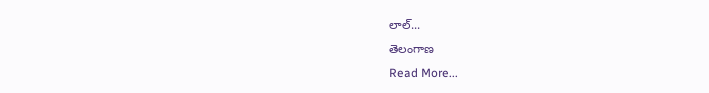లాల్...
తెలంగాణ
Read More...